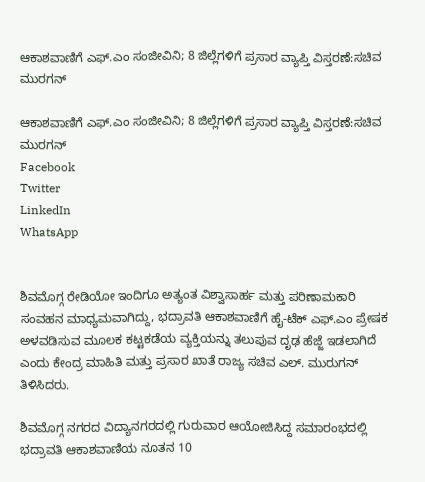ಆಕಾಶವಾಣಿಗೆ ಎಫ್‌.ಎಂ ಸಂಜೀವಿನಿ; 8 ಜಿಲ್ಲೆಗಳಿಗೆ ಪ್ರಸಾರ ವ್ಯಾಪ್ತಿ ವಿಸ್ತರಣೆ:ಸಚಿವ ಮುರಗನ್

ಆಕಾಶವಾಣಿಗೆ ಎಫ್‌.ಎಂ ಸಂಜೀವಿನಿ; 8 ಜಿಲ್ಲೆಗಳಿಗೆ ಪ್ರಸಾರ ವ್ಯಾಪ್ತಿ ವಿಸ್ತರಣೆ:ಸಚಿವ ಮುರಗನ್
Facebook
Twitter
LinkedIn
WhatsApp


ಶಿವಮೊಗ್ಗ ರೇಡಿಯೋ ಇಂದಿಗೂ ಅತ್ಯಂತ ವಿಶ್ವಾಸಾರ್ಹ ಮತ್ತು ಪರಿಣಾಮಕಾರಿ ಸಂವಹನ ಮಾಧ್ಯಮವಾಗಿದ್ದು, ಭದ್ರಾವತಿ ಆಕಾಶವಾಣಿಗೆ ಹೈ-ಟೆಕ್ ಎಫ್‌.ಎಂ ಪ್ರೇಷಕ ಅಳವಡಿಸುವ ಮೂಲಕ ಕಟ್ಟಕಡೆಯ ವ್ಯಕ್ತಿಯನ್ನು ತಲುಪುವ ದೃಢ ಹೆಜ್ಜೆ ಇಡಲಾಗಿದೆ ಎಂದು ಕೇಂದ್ರ ಮಾಹಿತಿ ಮತ್ತು ಪ್ರಸಾರ ಖಾತೆ ರಾಜ್ಯ ಸಚಿವ ಎಲ್. ಮುರುಗನ್ ತಿಳಿಸಿದರು.

ಶಿವಮೊಗ್ಗ ನಗರದ ವಿದ್ಯಾನಗರದಲ್ಲಿ ಗುರುವಾರ ಆಯೋಜಿಸಿದ್ದ ಸಮಾರಂಭದಲ್ಲಿ ಭದ್ರಾವತಿ ಆಕಾಶವಾಣಿಯ ನೂತನ 10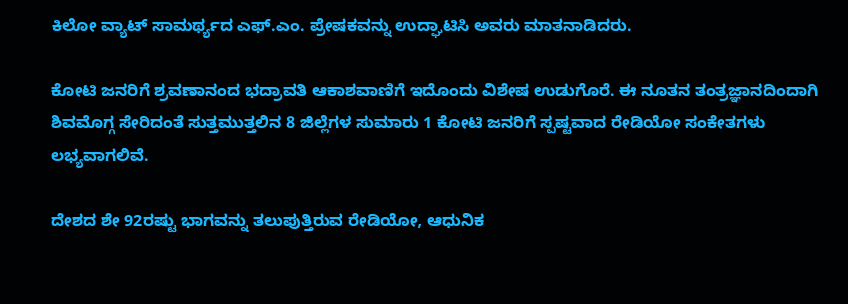ಕಿಲೋ ವ್ಯಾಟ್ ಸಾಮರ್ಥ್ಯದ ಎಫ್.ಎಂ. ಪ್ರೇಷಕವನ್ನು ಉದ್ಘಾಟಿಸಿ ಅವರು ಮಾತನಾಡಿದರು.

ಕೋಟಿ ಜನರಿಗೆ ಶ್ರವಣಾನಂದ ಭದ್ರಾವತಿ ಆಕಾಶವಾಣಿಗೆ ಇದೊಂದು ವಿಶೇಷ ಉಡುಗೊರೆ. ಈ ನೂತನ ತಂತ್ರಜ್ಞಾನದಿಂದಾಗಿ ಶಿವಮೊಗ್ಗ ಸೇರಿದಂತೆ ಸುತ್ತಮುತ್ತಲಿನ 8 ಜಿಲ್ಲೆಗಳ ಸುಮಾರು 1 ಕೋಟಿ ಜನರಿಗೆ ಸ್ಪಷ್ಟವಾದ ರೇಡಿಯೋ ಸಂಕೇತಗಳು ಲಭ್ಯವಾಗಲಿವೆ.

ದೇಶದ ಶೇ 92ರಷ್ಟು ಭಾಗವನ್ನು ತಲುಪುತ್ತಿರುವ ರೇಡಿಯೋ, ಆಧುನಿಕ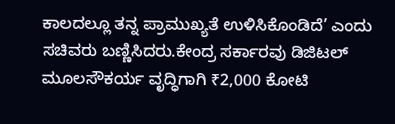ಕಾಲದಲ್ಲೂ ತನ್ನ ಪ್ರಾಮುಖ್ಯತೆ ಉಳಿಸಿಕೊಂಡಿದೆ’ ಎಂದು ಸಚಿವರು ಬಣ್ಣಿಸಿದರು.ಕೇಂದ್ರ ಸರ್ಕಾರವು ಡಿಜಿಟಲ್ ಮೂಲಸೌಕರ್ಯ ವೃದ್ಧಿಗಾಗಿ ₹2,000 ಕೋಟಿ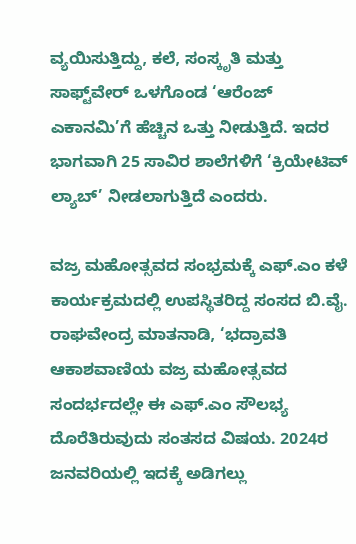ವ್ಯಯಿಸುತ್ತಿದ್ದು, ಕಲೆ, ಸಂಸ್ಕೃತಿ ಮತ್ತು ಸಾಫ್ಟ್‌ವೇರ್ ಒಳಗೊಂಡ ‘ಆರೆಂಜ್ ಎಕಾನಮಿ’ಗೆ ಹೆಚ್ಚಿನ ಒತ್ತು ನೀಡುತ್ತಿದೆ. ಇದರ ಭಾಗವಾಗಿ 25 ಸಾವಿರ ಶಾಲೆಗಳಿಗೆ ‘ಕ್ರಿಯೇಟಿವ್ ಲ್ಯಾಬ್’ ನೀಡಲಾಗುತ್ತಿದೆ ಎಂದರು.

ವಜ್ರ ಮಹೋತ್ಸವದ ಸಂಭ್ರಮಕ್ಕೆ ಎಫ್‌.ಎಂ ಕಳೆ ಕಾರ್ಯಕ್ರಮದಲ್ಲಿ ಉಪಸ್ಥಿತರಿದ್ದ ಸಂಸದ ಬಿ.ವೈ. ರಾಘವೇಂದ್ರ ಮಾತನಾಡಿ, ‘ಭದ್ರಾವತಿ ಆಕಾಶವಾಣಿಯ ವಜ್ರ ಮಹೋತ್ಸವದ ಸಂದರ್ಭದಲ್ಲೇ ಈ ಎಫ್‌.ಎಂ ಸೌಲಭ್ಯ ದೊರೆತಿರುವುದು ಸಂತಸದ ವಿಷಯ. 2024ರ ಜನವರಿಯಲ್ಲಿ ಇದಕ್ಕೆ ಅಡಿಗಲ್ಲು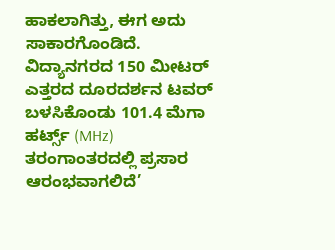ಹಾಕಲಾಗಿತ್ತು, ಈಗ ಅದು ಸಾಕಾರಗೊಂಡಿದೆ. ವಿದ್ಯಾನಗರದ 150 ಮೀಟರ್ ಎತ್ತರದ ದೂರದರ್ಶನ ಟವರ್ ಬಳಸಿಕೊಂಡು 101.4 ಮೆಗಾ ಹರ್ಟ್ಸ್ (MHz) ತರಂಗಾಂತರದಲ್ಲಿ ಪ್ರಸಾರ ಆರಂಭವಾಗಲಿದೆ’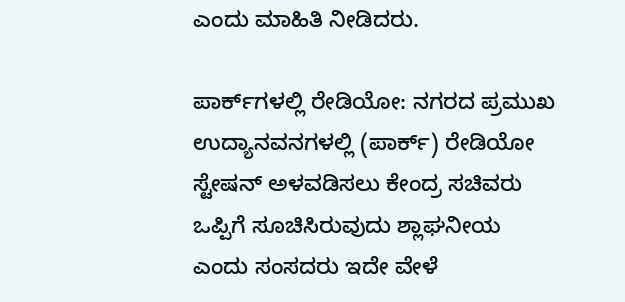ಎಂದು ಮಾಹಿತಿ ನೀಡಿದರು.

ಪಾರ್ಕ್‌ಗಳಲ್ಲಿ ರೇಡಿಯೋ: ನಗರದ ಪ್ರಮುಖ ಉದ್ಯಾನವನಗಳಲ್ಲಿ (ಪಾರ್ಕ್) ರೇಡಿಯೋ ಸ್ಟೇಷನ್ ಅಳವಡಿಸಲು ಕೇಂದ್ರ ಸಚಿವರು ಒಪ್ಪಿಗೆ ಸೂಚಿಸಿರುವುದು ಶ್ಲಾಘನೀಯ ಎಂದು ಸಂಸದರು ಇದೇ ವೇಳೆ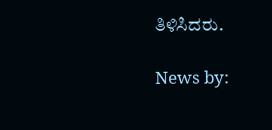ತಿಳಿಸಿದರು.

News by: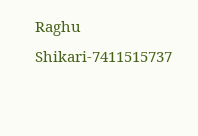Raghu Shikari-7411515737